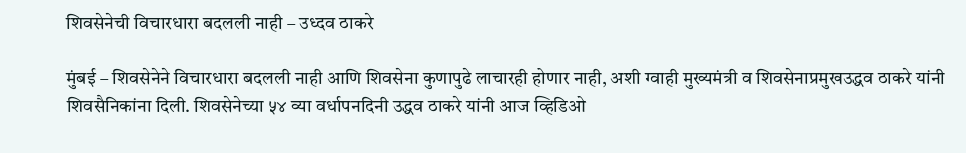शिवसेनेची विचारधारा बदलली नाही – उध्दव ठाकरे

मुंबई – शिवसेनेने विचारधारा बदलली नाही आणि शिवसेना कुणापुढे लाचारही होणार नाही, अशी ग्वाही मुख्यमंत्री व शिवसेनाप्रमुखउद्धव ठाकरे यांनी शिवसैनिकांना दिली. शिवसेनेच्या ५४ व्या वर्धापनदिनी उद्धव ठाकरे यांनी आज व्हिडिओ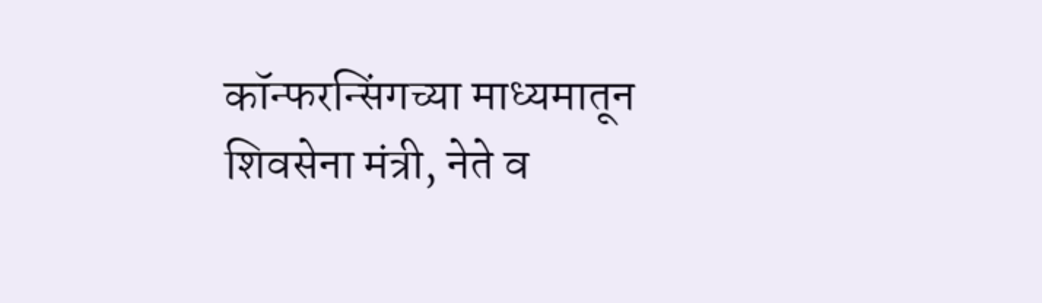कॉन्फरन्सिंगच्या माध्यमातून शिवसेना मंत्री, नेते व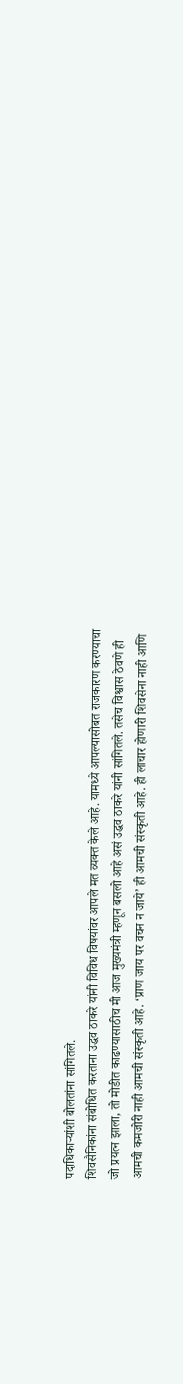पदाधिकाऱ्यांशी बोलतांना सांगितले.
शिवसैनिकांना संबोधित करताना उद्धव ठाकरे यांनी विविध विषयांवर आपले मत व्यक्त केले आहे. यामध्ये आपल्यासोबत राजकारण करण्याचा जो प्रयत्न झाला, तो मोडीत काढण्यासाठीच मी आज मुख्यमंत्री म्हणून बसलो आहे असं उद्धव ठाकरे यांनी सांगितले. तसेच विश्वास ठेवणे ही आमची कमजोरी नाही आमची संस्कृती आहे. ‘प्राण जाय पर वचन न जाये’ ही आमची संस्कृती आहे. ही लाचार होणारी शिवसेना नाही आणि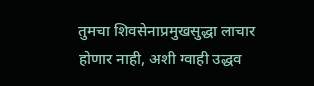तुमचा शिवसेनाप्रमुखसुद्धा लाचार होणार नाही, अशी ग्वाही उद्धव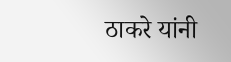ठाकरे यांनी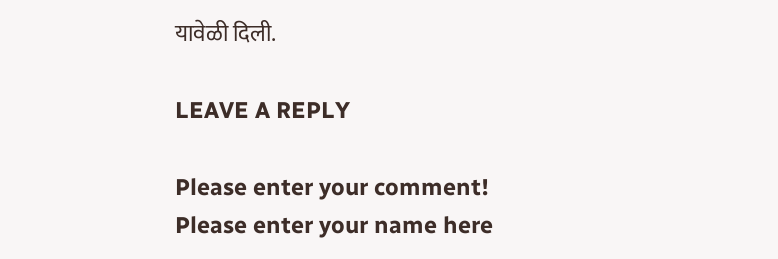यावेळी दिली.

LEAVE A REPLY

Please enter your comment!
Please enter your name here